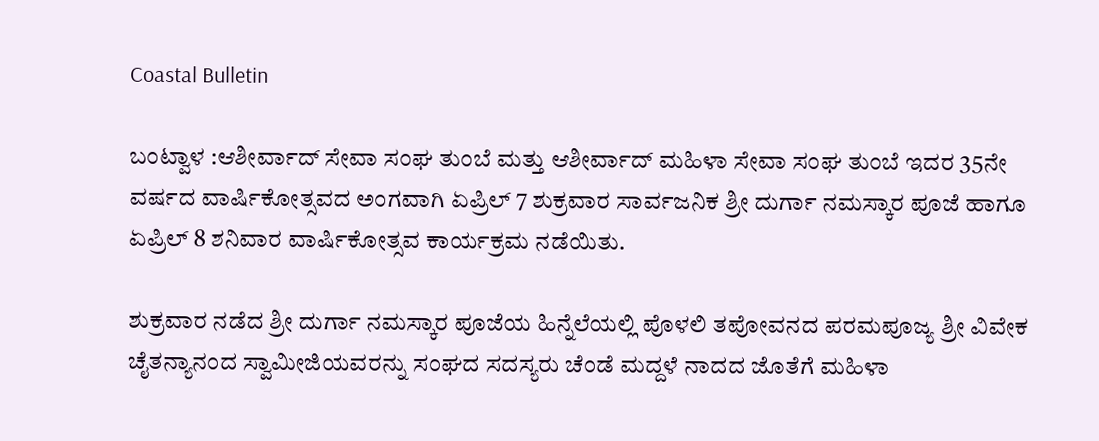Coastal Bulletin

ಬಂಟ್ವಾಳ :ಆಶೀರ್ವಾದ್ ಸೇವಾ ಸಂಘ ತುಂಬೆ ಮತ್ತು ಆಶೀರ್ವಾದ್ ಮಹಿಳಾ ಸೇವಾ ಸಂಘ ತುಂಬೆ ಇದರ 35ನೇ ವರ್ಷದ ವಾರ್ಷಿಕೋತ್ಸವದ ಅಂಗವಾಗಿ ಏಪ್ರಿಲ್ 7 ಶುಕ್ರವಾರ ಸಾರ್ವಜನಿಕ ಶ್ರೀ ದುರ್ಗಾ ನಮಸ್ಕಾರ ಪೂಜೆ ಹಾಗೂ ಏಪ್ರಿಲ್ 8 ಶನಿವಾರ ವಾರ್ಷಿಕೋತ್ಸವ ಕಾರ್ಯಕ್ರಮ ನಡೆಯಿತು.

ಶುಕ್ರವಾರ ನಡೆದ ಶ್ರೀ ದುರ್ಗಾ ನಮಸ್ಕಾರ ಪೂಜೆಯ ಹಿನ್ನೆಲೆಯಲ್ಲಿ ಪೊಳಲಿ ತಪೋವನದ ಪರಮಪೂಜ್ಯ ಶ್ರೀ ವಿವೇಕ ಚೈತನ್ಯಾನಂದ ಸ್ವಾಮೀಜಿಯವರನ್ನು ಸಂಘದ ಸದಸ್ಯರು ಚೆಂಡೆ ಮದ್ದಳೆ ನಾದದ ಜೊತೆಗೆ ಮಹಿಳಾ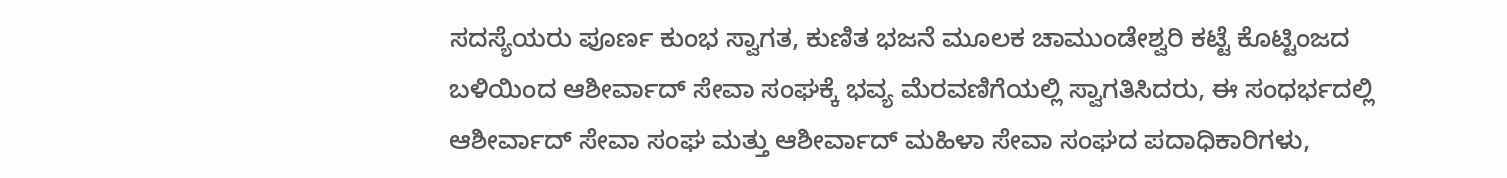ಸದಸ್ಯೆಯರು ಪೂರ್ಣ ಕುಂಭ ಸ್ವಾಗತ, ಕುಣಿತ ಭಜನೆ ಮೂಲಕ ಚಾಮುಂಡೇಶ್ವರಿ ಕಟ್ಟೆ ಕೊಟ್ಟಿಂಜದ ಬಳಿಯಿಂದ ಆಶೀರ್ವಾದ್ ಸೇವಾ ಸಂಘಕ್ಕೆ ಭವ್ಯ ಮೆರವಣಿಗೆಯಲ್ಲಿ ಸ್ವಾಗತಿಸಿದರು, ಈ ಸಂಧರ್ಭದಲ್ಲಿ ಆಶೀರ್ವಾದ್ ಸೇವಾ ಸಂಘ ಮತ್ತು ಆಶೀರ್ವಾದ್ ಮಹಿಳಾ ಸೇವಾ ಸಂಘದ ಪದಾಧಿಕಾರಿಗಳು,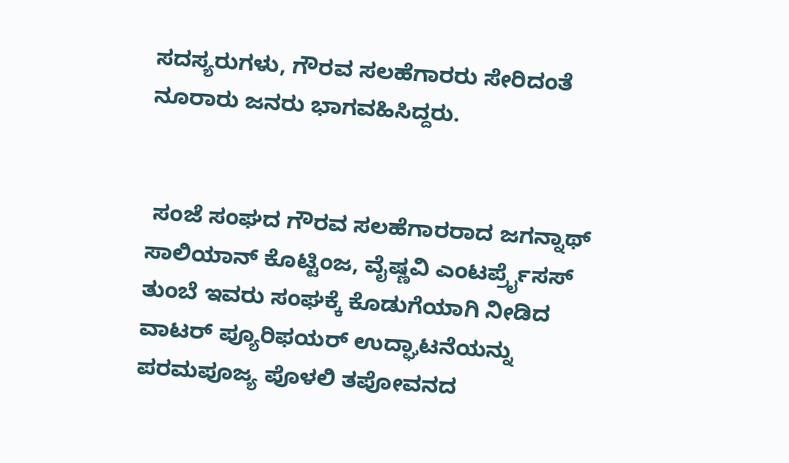ಸದಸ್ಯರುಗಳು, ಗೌರವ ಸಲಹೆಗಾರರು ಸೇರಿದಂತೆ ನೂರಾರು ಜನರು ಭಾಗವಹಿಸಿದ್ದರು.


 ಸಂಜೆ ಸಂಘದ ಗೌರವ ಸಲಹೆಗಾರರಾದ ಜಗನ್ನಾಥ್ ಸಾಲಿಯಾನ್ ಕೊಟ್ಟಿಂಜ, ವೈಷ್ಣವಿ ಎಂಟರ್ಪ್ರೈಸಸ್ ತುಂಬೆ ಇವರು ಸಂಘಕ್ಕೆ ಕೊಡುಗೆಯಾಗಿ ನೀಡಿದ ವಾಟರ್ ಪ್ಯೂರಿಫಯರ್ ಉದ್ಘಾಟನೆಯನ್ನು ಪರಮಪೂಜ್ಯ ಪೊಳಲಿ ತಪೋವನದ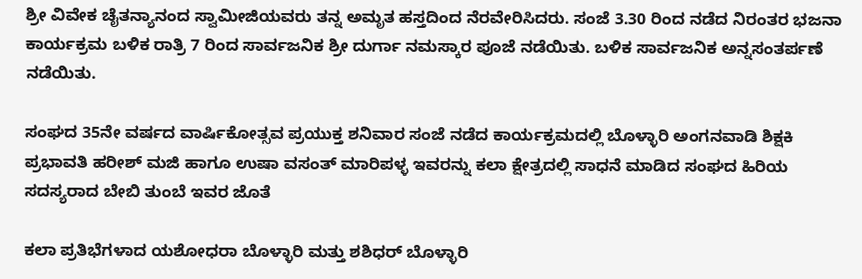ಶ್ರೀ ವಿವೇಕ ಚೈತನ್ಯಾನಂದ ಸ್ವಾಮೀಜಿಯವರು ತನ್ನ ಅಮೃತ ಹಸ್ತದಿಂದ ನೆರವೇರಿಸಿದರು. ಸಂಜೆ 3.30 ರಿಂದ ನಡೆದ ನಿರಂತರ ಭಜನಾ ಕಾರ್ಯಕ್ರಮ ಬಳಿಕ ರಾತ್ರಿ 7 ರಿಂದ ಸಾರ್ವಜನಿಕ ಶ್ರೀ ದುರ್ಗಾ ನಮಸ್ಕಾರ ಪೂಜೆ ನಡೆಯಿತು. ಬಳಿಕ ಸಾರ್ವಜನಿಕ ಅನ್ನಸಂತರ್ಪಣೆ ನಡೆಯಿತು.

ಸಂಘದ 35ನೇ ವರ್ಷದ ವಾರ್ಷಿಕೋತ್ಸವ ಪ್ರಯುಕ್ತ ಶನಿವಾರ ಸಂಜೆ ನಡೆದ ಕಾರ್ಯಕ್ರಮದಲ್ಲಿ ಬೊಳ್ಳಾರಿ ಅಂಗನವಾಡಿ ಶಿಕ್ಷಕಿ ಪ್ರಭಾವತಿ ಹರೀಶ್ ಮಜಿ ಹಾಗೂ ಉಷಾ ವಸಂತ್ ಮಾರಿಪಳ್ಳ ಇವರನ್ನು ಕಲಾ ಕ್ಷೇತ್ರದಲ್ಲಿ ಸಾಧನೆ ಮಾಡಿದ ಸಂಘದ ಹಿರಿಯ ಸದಸ್ಯರಾದ ಬೇಬಿ ತುಂಬೆ ಇವರ ಜೊತೆ

ಕಲಾ ಪ್ರತಿಭೆಗಳಾದ ಯಶೋಧರಾ ಬೊಳ್ಳಾರಿ ಮತ್ತು ಶಶಿಧರ್ ಬೊಳ್ಳಾರಿ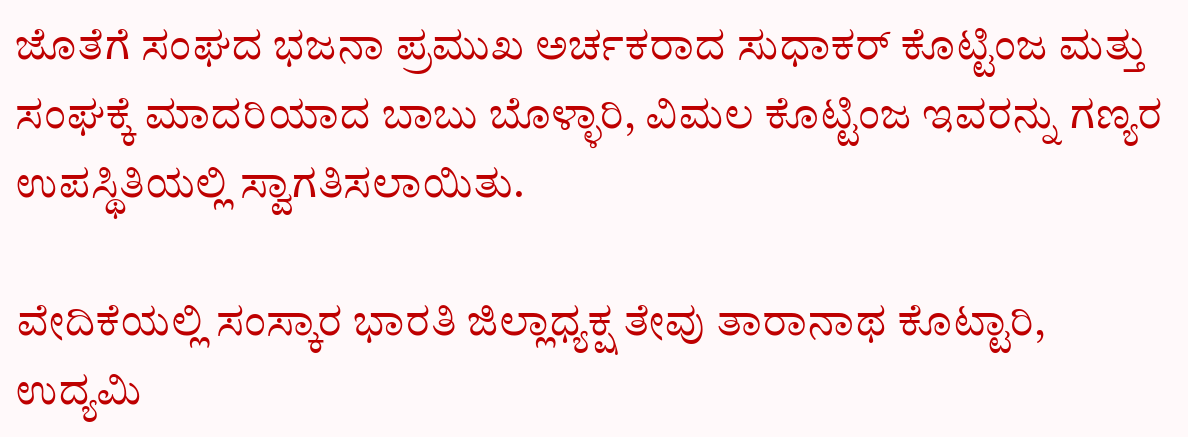ಜೊತೆಗೆ ಸಂಘದ ಭಜನಾ ಪ್ರಮುಖ ಅರ್ಚಕರಾದ ಸುಧಾಕರ್ ಕೊಟ್ಟಿಂಜ ಮತ್ತು ಸಂಘಕ್ಕೆ ಮಾದರಿಯಾದ ಬಾಬು ಬೊಳ್ಳಾರಿ, ವಿಮಲ ಕೊಟ್ಟಿಂಜ ಇವರನ್ನು ಗಣ್ಯರ ಉಪಸ್ಥಿತಿಯಲ್ಲಿ ಸ್ವಾಗತಿಸಲಾಯಿತು.

ವೇದಿಕೆಯಲ್ಲಿ ಸಂಸ್ಕಾರ ಭಾರತಿ ಜಿಲ್ಲಾಧ್ಯಕ್ಷ ತೇವು ತಾರಾನಾಥ ಕೊಟ್ಟಾರಿ, ಉದ್ಯಮಿ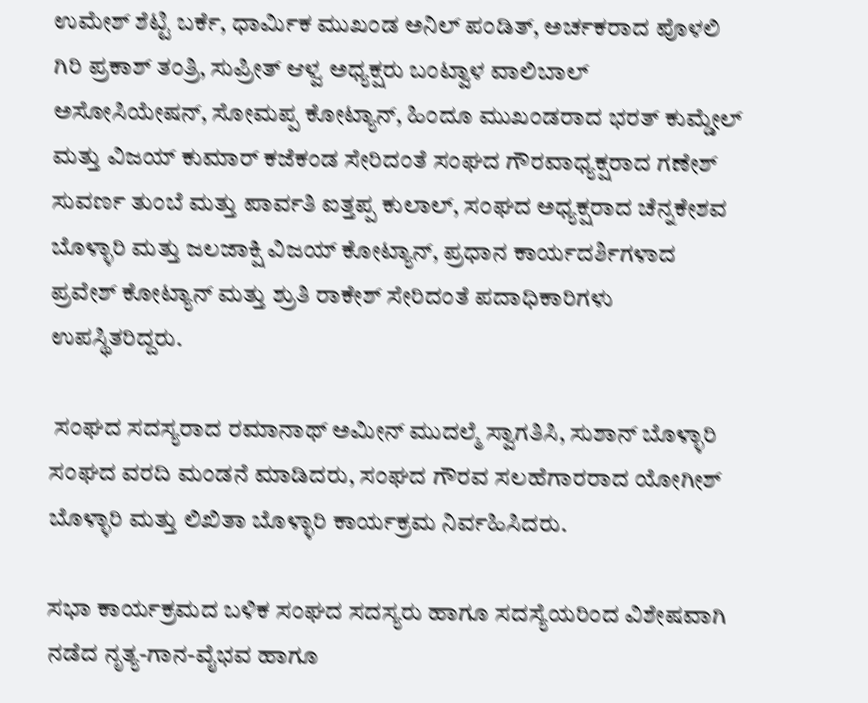ಉಮೇಶ್ ಶೆಟ್ಟಿ ಬರ್ಕೆ, ಧಾರ್ಮಿಕ ಮುಖಂಡ ಅನಿಲ್ ಪಂಡಿತ್, ಅರ್ಚಕರಾದ ಪೊಳಲಿ ಗಿರಿ ಪ್ರಕಾಶ್ ತಂತ್ರಿ, ಸುಪ್ರೀತ್ ಆಳ್ವ ಅಧ್ಯಕ್ಷರು ಬಂಟ್ವಾಳ ವಾಲಿಬಾಲ್ ಅಸೋಸಿಯೇಷನ್, ಸೋಮಪ್ಪ ಕೋಟ್ಯಾನ್, ಹಿಂದೂ ಮುಖಂಡರಾದ ಭರತ್ ಕುಮ್ಡೇಲ್ ಮತ್ತು ವಿಜಯ್ ಕುಮಾರ್ ಕಜೆಕಂಡ ಸೇರಿದಂತೆ ಸಂಘದ ಗೌರವಾಧ್ಯಕ್ಷರಾದ ಗಣೇಶ್ ಸುವರ್ಣ ತುಂಬೆ ಮತ್ತು ಪಾರ್ವತಿ ಐತ್ತಪ್ಪ ಕುಲಾಲ್, ಸಂಘದ ಅಧ್ಯಕ್ಷರಾದ ಚೆನ್ನಕೇಶವ ಬೊಳ್ಳಾರಿ ಮತ್ತು ಜಲಜಾಕ್ಷಿ ವಿಜಯ್ ಕೋಟ್ಯಾನ್, ಪ್ರಧಾನ ಕಾರ್ಯದರ್ಶಿಗಳಾದ ಪ್ರವೇಶ್ ಕೋಟ್ಯಾನ್ ಮತ್ತು ಶ್ರುತಿ ರಾಕೇಶ್ ಸೇರಿದಂತೆ ಪದಾಧಿಕಾರಿಗಳು ಉಪಸ್ಥಿತರಿದ್ದರು.

 ಸಂಘದ ಸದಸ್ಯರಾದ ರಮಾನಾಥ್ ಅಮೀನ್ ಮುದಲ್ಮೆ ಸ್ವಾಗತಿಸಿ, ಸುಶಾನ್ ಬೊಳ್ಳಾರಿ ಸಂಘದ ವರದಿ ಮಂಡನೆ ಮಾಡಿದರು, ಸಂಘದ ಗೌರವ ಸಲಹೆಗಾರರಾದ ಯೋಗೀಶ್ ಬೊಳ್ಳಾರಿ ಮತ್ತು ಲಿಖಿತಾ ಬೊಳ್ಳಾರಿ ಕಾರ್ಯಕ್ರಮ ನಿರ್ವಹಿಸಿದರು.

ಸಭಾ ಕಾರ್ಯಕ್ರಮದ ಬಳಿಕ ಸಂಘದ ಸದಸ್ಯರು ಹಾಗೂ ಸದಸ್ಯೆಯರಿಂದ ವಿಶೇಷವಾಗಿ ನಡೆದ ನೃತ್ಯ-ಗಾನ-ವೈಭವ ಹಾಗೂ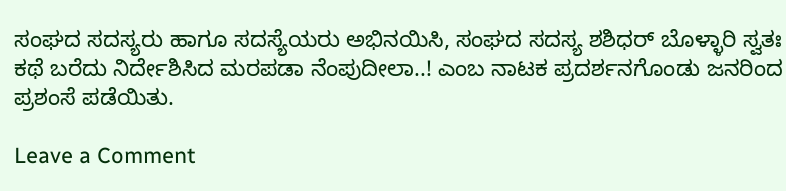ಸಂಘದ ಸದಸ್ಯರು ಹಾಗೂ ಸದಸ್ಯೆಯರು ಅಭಿನಯಿಸಿ, ಸಂಘದ ಸದಸ್ಯ ಶಶಿಧರ್ ಬೊಳ್ಳಾರಿ ಸ್ವತಃ ಕಥೆ ಬರೆದು ನಿರ್ದೇಶಿಸಿದ ಮರಪಡಾ ನೆಂಪುದೀಲಾ..! ಎಂಬ ನಾಟಕ ಪ್ರದರ್ಶನಗೊಂಡು ಜನರಿಂದ ಪ್ರಶಂಸೆ ಪಡೆಯಿತು.

Leave a Comment